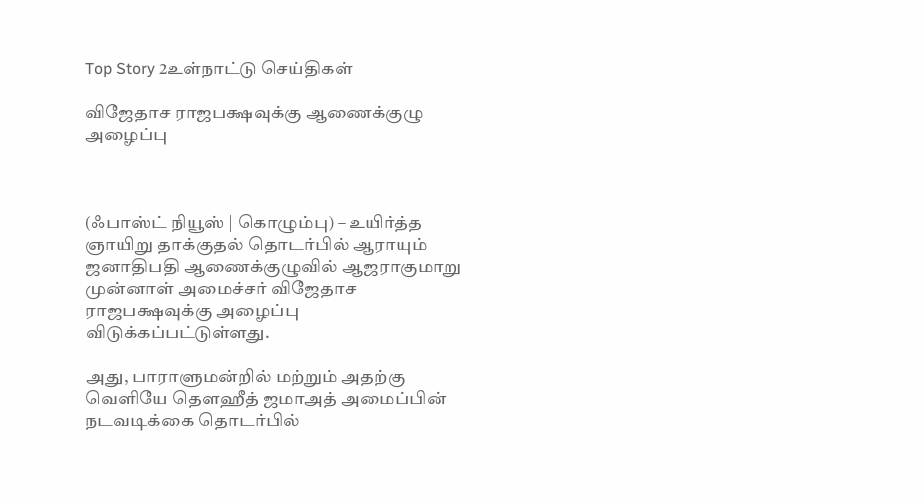Top Story 2உள்நாட்டு செய்திகள்

விஜேதாச ராஜபக்ஷவுக்கு ஆணைக்குழு அழைப்பு



(ஃபாஸ்ட் நியூஸ் | கொழும்பு) – உயிர்த்த ஞாயிறு தாக்குதல் தொடர்பில் ஆராயும் ஜனாதிபதி ஆணைக்குழுவில் ஆஜராகுமாறு முன்னாள் அமைச்சர் விஜேதாச ராஜபக்ஷவுக்கு அழைப்பு விடுக்கப்பட்டுள்ளது.

அது, பாராளுமன்றில் மற்றும் அதற்கு வெளியே தௌஹீத் ஜமாஅத் அமைப்பின் நடவடிக்கை தொடர்பில்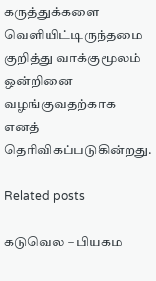கருத்துக்களை வெளியிட்டிருந்தமை குறித்து வாக்குமூலம் ஒன்றினை வழங்குவதற்காக எனத் தெரிவிகப்படுகின்றது.

Related posts

கடுவெல – பியகம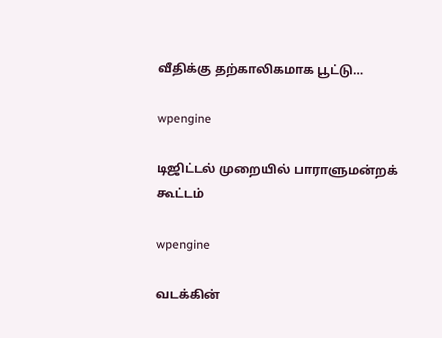வீதிக்கு தற்காலிகமாக பூட்டு…

wpengine

டிஜிட்டல் முறையில் பாராளுமன்றக் கூட்டம்

wpengine

வடக்கின்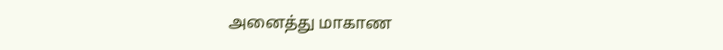அனைத்து மாகாண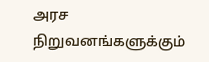அரச நிறுவனங்களுக்கும்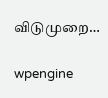விடுமுறை…

wpengine